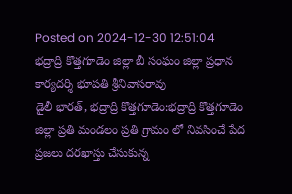Posted on 2024-12-30 12:51:04
భద్రాద్రి కొత్తగూడెం జిల్లా బీ సంఘం జిల్లా ప్రధాన కార్యదర్శి భూపతి శ్రీనివాసరావు
డైలీ భారత్, భద్రాద్రి కొత్తగూడెం:భద్రాద్రి కొత్తగూడెం జిల్లా ప్రతి మండలం ప్రతి గ్రామం లో నివసించే పేద ప్రజలు దరఖాస్తు చేసుకున్న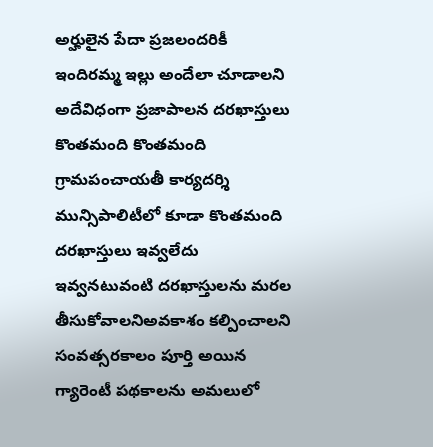అర్హులైన పేదా ప్రజలందరికీ ఇందిరమ్మ ఇల్లు అందేలా చూడాలని అదేవిధంగా ప్రజాపాలన దరఖాస్తులు కొంతమంది కొంతమంది గ్రామపంచాయతీ కార్యదర్శి మున్సిపాలిటీలో కూడా కొంతమంది దరఖాస్తులు ఇవ్వలేదు ఇవ్వనటువంటి దరఖాస్తులను మరల తీసుకోవాలనిఅవకాశం కల్పించాలని సంవత్సరకాలం పూర్తి అయిన గ్యారెంటీ పథకాలను అమలులో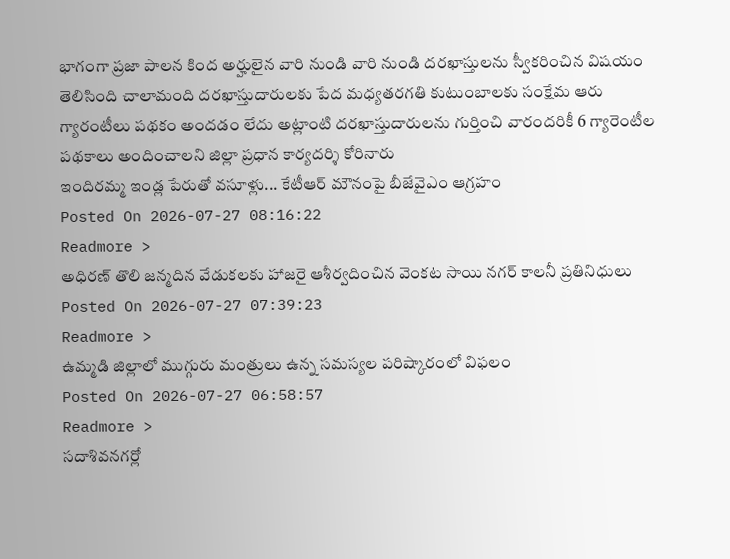భాగంగా ప్రజా పాలన కింద అర్హులైన వారి నుండి వారి నుండి దరఖాస్తులను స్వీకరించిన విషయం తెలిసింది చాలామంది దరఖాస్తుదారులకు పేద మధ్యతరగతి కుటుంబాలకు సంక్షేమ ఆరు గ్యారంటీలు పథకం అందడం లేదు అట్లాంటి దరఖాస్తుదారులను గుర్తించి వారందరికీ 6 గ్యారెంటీల పథకాలు అందించాలని జిల్లా ప్రధాన కార్యదర్శి కోరినారు
ఇందిరమ్మ ఇండ్ల పేరుతో వసూళ్లు... కేటీఆర్ మౌనంపై బీజేవైఎం ఆగ్రహం
Posted On 2026-07-27 08:16:22
Readmore >
అధిరణ్ తొలి జన్మదిన వేడుకలకు హాజరై ఆశీర్వదించిన వెంకట సాయి నగర్ కాలనీ ప్రతినిధులు
Posted On 2026-07-27 07:39:23
Readmore >
ఉమ్మడి జిల్లాలో ముగ్గురు మంత్రులు ఉన్న సమస్యల పరిష్కారంలో విఫలం
Posted On 2026-07-27 06:58:57
Readmore >
సదాశివనగర్లో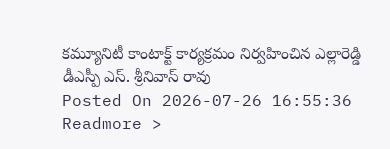కమ్యూనిటీ కాంటాక్ట్ కార్యక్రమం నిర్వహించిన ఎల్లారెడ్డి డీఎస్పీ ఎస్. శ్రీనివాస్ రావు
Posted On 2026-07-26 16:55:36
Readmore >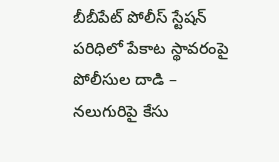బీబీపేట్ పోలీస్ స్టేషన్ పరిధిలో పేకాట స్థావరంపై పోలీసుల దాడి – నలుగురిపై కేసు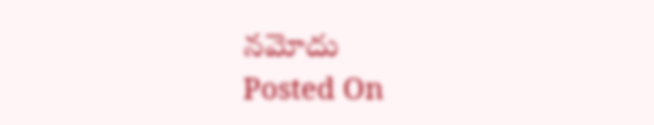నమోదు
Posted On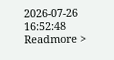2026-07-26 16:52:48
Readmore >